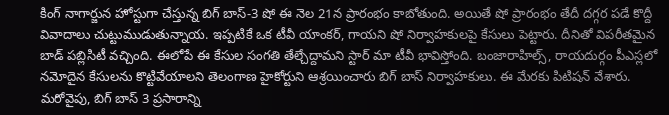కింగ్ నాగార్జున హోస్టుగా చేస్తున్న బిగ్ బాస్-3 షో ఈ నెల 21న ప్రారంభం కాబోతుంది. అయితే షో ప్రారంభం తేదీ దగ్గర పడే కొద్దీ వివాదాలు చుట్టుముడుతున్నాయ. ఇప్పటికే ఒక టీవీ యాంకర్, గాయని షో నిర్వాహకులపై కేసులు పెట్టారు. దీనితో విపరీతమైన బాడ్ పబ్లిసిటీ వచ్చింది. ఈలోపే ఈ కేసుల సంగతి తేల్చేద్దామని స్టార్ మా టీవీ భావిస్తోంది. బంజారాహిల్స్, రాయదుర్గం పీఎస్లలో నమోదైన కేసులను కొట్టివేయాలని తెలంగాణ హైకోర్టుని ఆశ్రయించారు బిగ్ బాస్ నిర్వాహకులు. ఈ మేరకు పిటిషన్ వేశారు.
మరోవైపు, బిగ్ బాస్ 3 ప్రసారాన్ని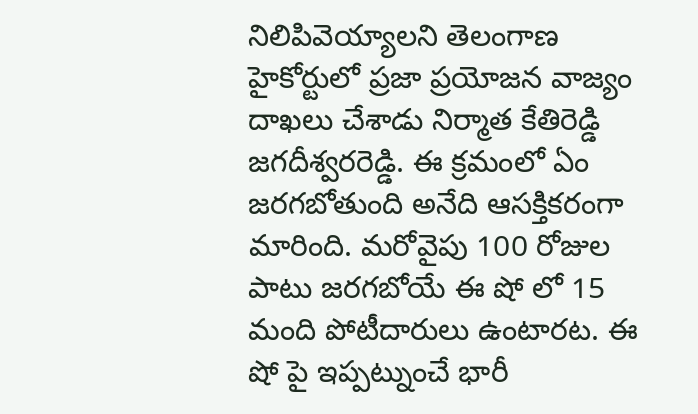నిలిపివెయ్యాలని తెలంగాణ హైకోర్టులో ప్రజా ప్రయోజన వాజ్యం దాఖలు చేశాడు నిర్మాత కేతిరెడ్డి జగదీశ్వరరెడ్డి. ఈ క్రమంలో ఏం జరగబోతుంది అనేది ఆసక్తికరంగా మారింది. మరోవైపు 100 రోజుల పాటు జరగబోయే ఈ షో లో 15 మంది పోటీదారులు ఉంటారట. ఈ షో పై ఇప్పట్నుంచే భారీ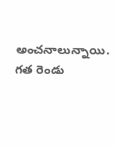అంచనాలున్నాయి. గత రెండు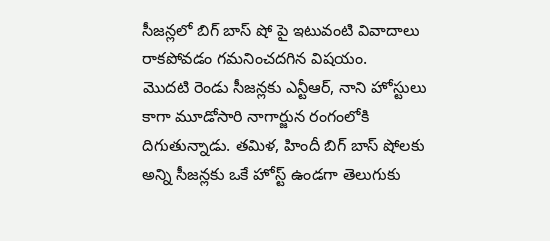సీజన్లలో బిగ్ బాస్ షో పై ఇటువంటి వివాదాలు రాకపోవడం గమనించదగిన విషయం.
మొదటి రెండు సీజన్లకు ఎన్టీఆర్, నాని హోస్టులు కాగా మూడోసారి నాగార్జున రంగంలోకి దిగుతున్నాడు. తమిళ, హిందీ బిగ్ బాస్ షోలకు అన్ని సీజన్లకు ఒకే హోస్ట్ ఉండగా తెలుగుకు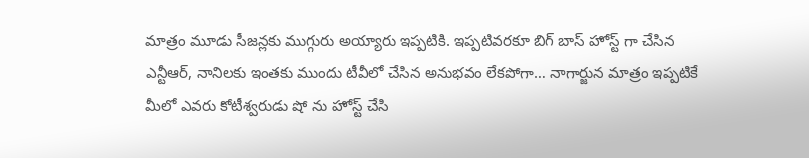మాత్రం మూడు సీజన్లకు ముగ్గురు అయ్యారు ఇప్పటికి. ఇప్పటివరకూ బిగ్ బాస్ హోస్ట్ గా చేసిన ఎన్టీఆర్, నానిలకు ఇంతకు ముందు టీవీలో చేసిన అనుభవం లేకపోగా… నాగార్జున మాత్రం ఇప్పటికే మీలో ఎవరు కోటీశ్వరుడు షో ను హోస్ట్ చేసి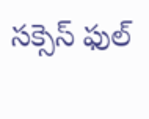సక్సెస్ ఫుల్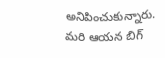అనిపించుకున్నారు. మరి ఆయన బిగ్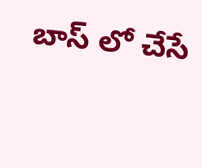బాస్ లో చేసే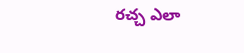రచ్చ ఎలా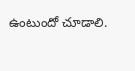ఉంటుందో చూడాలి.